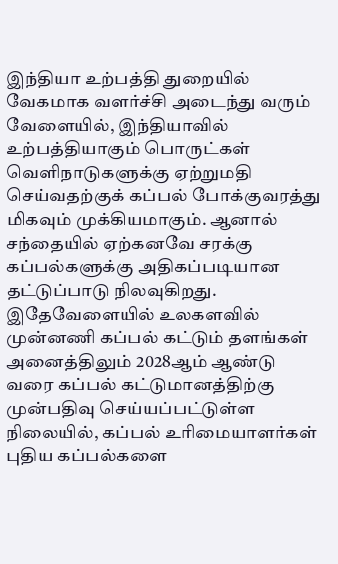இந்தியா உற்பத்தி துறையில் வேகமாக வளர்ச்சி அடைந்து வரும் வேளையில், இந்தியாவில் உற்பத்தியாகும் பொருட்கள் வெளிநாடுகளுக்கு ஏற்றுமதி செய்வதற்குக் கப்பல் போக்குவரத்து மிகவும் முக்கியமாகும். ஆனால் சந்தையில் ஏற்கனவே சரக்கு கப்பல்களுக்கு அதிகப்படியான தட்டுப்பாடு நிலவுகிறது.
இதேவேளையில் உலகளவில் முன்னணி கப்பல் கட்டும் தளங்கள் அனைத்திலும் 2028ஆம் ஆண்டு வரை கப்பல் கட்டுமானத்திற்கு முன்பதிவு செய்யப்பட்டுள்ள நிலையில், கப்பல் உரிமையாளர்கள் புதிய கப்பல்களை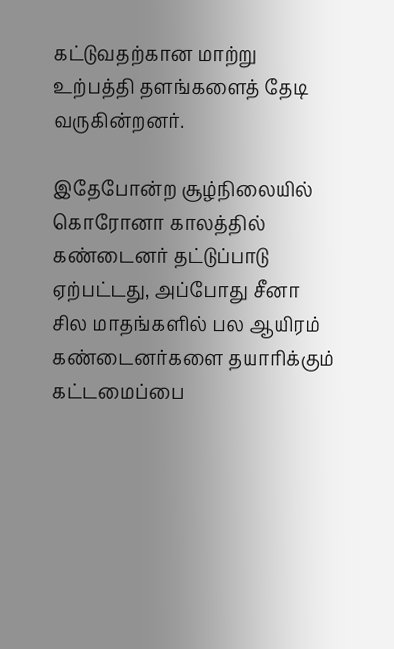கட்டுவதற்கான மாற்று உற்பத்தி தளங்களைத் தேடி வருகின்றனர்.

இதேபோன்ற சூழ்நிலையில் கொரோனா காலத்தில் கண்டைனர் தட்டுப்பாடு ஏற்பட்டது, அப்போது சீனா சில மாதங்களில் பல ஆயிரம் கண்டைனர்களை தயாரிக்கும் கட்டமைப்பை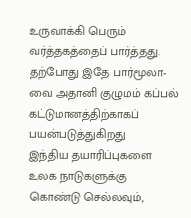உருவாக்கி பெரும் வர்த்தகத்தைப் பார்த்தது. தற்போது இதே பார்மூலா-வை அதானி குழுமம் கப்பல் கட்டுமானத்திற்காகப் பயன்படுத்துகிறது
இந்திய தயாரிப்புகளை உலக நாடுகளுக்கு கொண்டு செல்லவும்,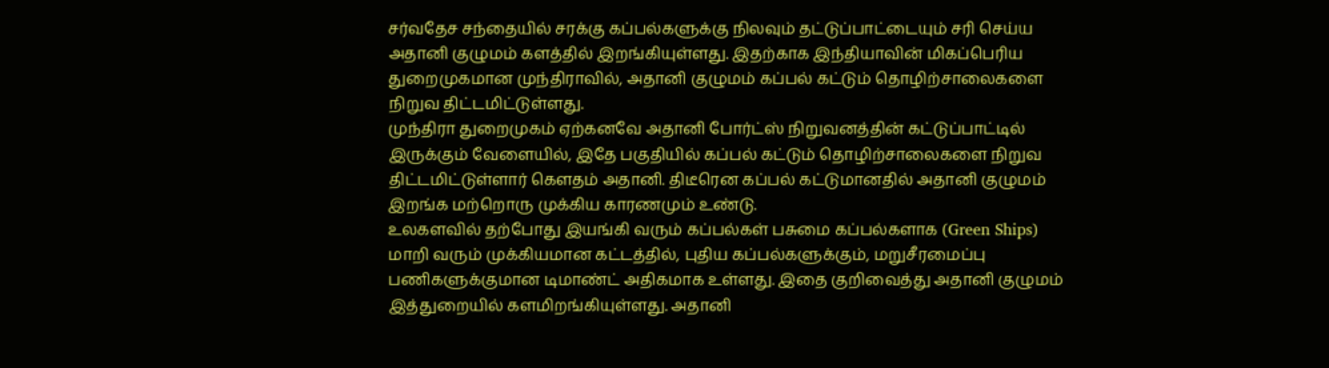சர்வதேச சந்தையில் சரக்கு கப்பல்களுக்கு நிலவும் தட்டுப்பாட்டையும் சரி செய்ய அதானி குழுமம் களத்தில் இறங்கியுள்ளது. இதற்காக இந்தியாவின் மிகப்பெரிய துறைமுகமான முந்திராவில், அதானி குழுமம் கப்பல் கட்டும் தொழிற்சாலைகளை நிறுவ திட்டமிட்டுள்ளது.
முந்திரா துறைமுகம் ஏற்கனவே அதானி போர்ட்ஸ் நிறுவனத்தின் கட்டுப்பாட்டில் இருக்கும் வேளையில், இதே பகுதியில் கப்பல் கட்டும் தொழிற்சாலைகளை நிறுவ திட்டமிட்டுள்ளார் கௌதம் அதானி. திடீரென கப்பல் கட்டுமானதில் அதானி குழுமம் இறங்க மற்றொரு முக்கிய காரணமும் உண்டு.
உலகளவில் தற்போது இயங்கி வரும் கப்பல்கள் பசுமை கப்பல்களாக (Green Ships) மாறி வரும் முக்கியமான கட்டத்தில், புதிய கப்பல்களுக்கும், மறுசீரமைப்பு பணிகளுக்குமான டிமாண்ட் அதிகமாக உள்ளது. இதை குறிவைத்து அதானி குழுமம் இத்துறையில் களமிறங்கியுள்ளது. அதானி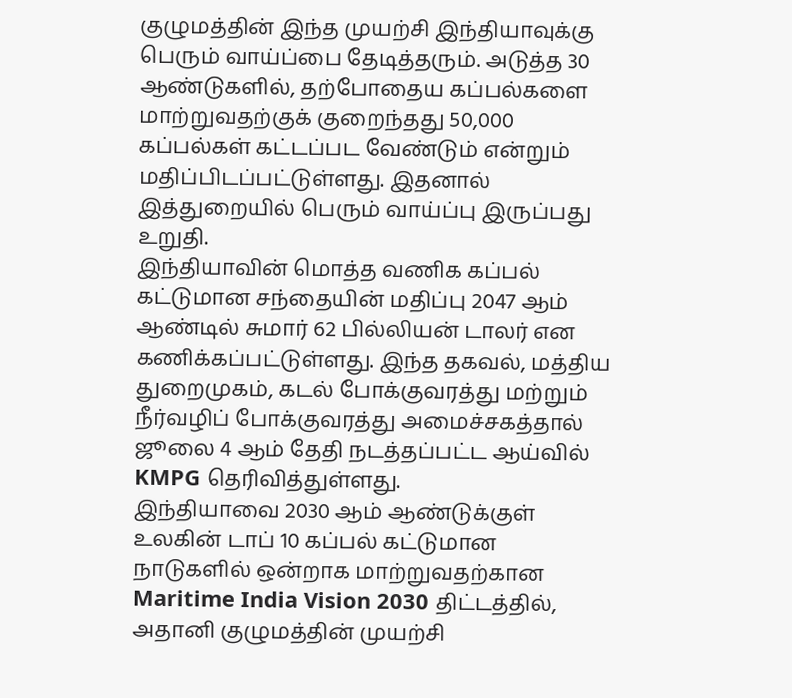குழுமத்தின் இந்த முயற்சி இந்தியாவுக்கு பெரும் வாய்ப்பை தேடித்தரும். அடுத்த 30 ஆண்டுகளில், தற்போதைய கப்பல்களை மாற்றுவதற்குக் குறைந்தது 50,000 கப்பல்கள் கட்டப்பட வேண்டும் என்றும் மதிப்பிடப்பட்டுள்ளது. இதனால் இத்துறையில் பெரும் வாய்ப்பு இருப்பது உறுதி.
இந்தியாவின் மொத்த வணிக கப்பல் கட்டுமான சந்தையின் மதிப்பு 2047 ஆம் ஆண்டில் சுமார் 62 பில்லியன் டாலர் என கணிக்கப்பட்டுள்ளது. இந்த தகவல், மத்திய துறைமுகம், கடல் போக்குவரத்து மற்றும் நீர்வழிப் போக்குவரத்து அமைச்சகத்தால் ஜூலை 4 ஆம் தேதி நடத்தப்பட்ட ஆய்வில் KMPG தெரிவித்துள்ளது.
இந்தியாவை 2030 ஆம் ஆண்டுக்குள் உலகின் டாப் 10 கப்பல் கட்டுமான நாடுகளில் ஒன்றாக மாற்றுவதற்கான Maritime India Vision 2030 திட்டத்தில், அதானி குழுமத்தின் முயற்சி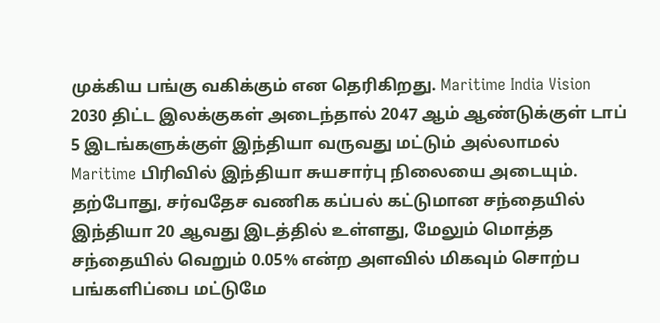முக்கிய பங்கு வகிக்கும் என தெரிகிறது. Maritime India Vision 2030 திட்ட இலக்குகள் அடைந்தால் 2047 ஆம் ஆண்டுக்குள் டாப் 5 இடங்களுக்குள் இந்தியா வருவது மட்டும் அல்லாமல் Maritime பிரிவில் இந்தியா சுயசார்பு நிலையை அடையும்.
தற்போது, சர்வதேச வணிக கப்பல் கட்டுமான சந்தையில் இந்தியா 20 ஆவது இடத்தில் உள்ளது, மேலும் மொத்த சந்தையில் வெறும் 0.05% என்ற அளவில் மிகவும் சொற்ப பங்களிப்பை மட்டுமே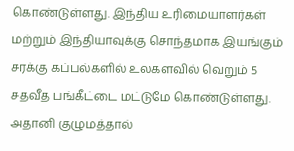கொண்டுள்ளது. இந்திய உரிமையாளர்கள் மற்றும் இந்தியாவுக்கு சொந்தமாக இயங்கும் சரக்கு கப்பல்களில் உலகளவில் வெறும் 5 சதவீத பங்கீட்டை மட்டுமே கொண்டுள்ளது.
அதானி குழுமத்தால்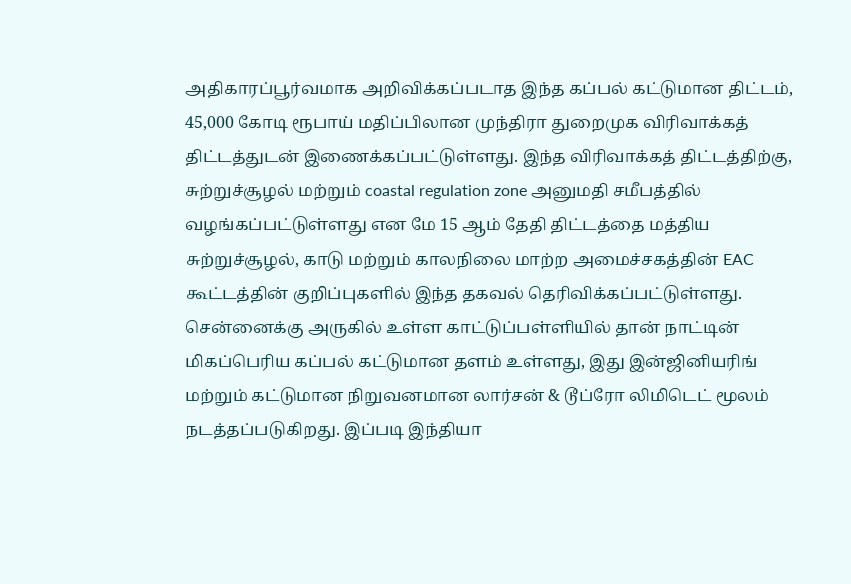அதிகாரப்பூர்வமாக அறிவிக்கப்படாத இந்த கப்பல் கட்டுமான திட்டம், 45,000 கோடி ரூபாய் மதிப்பிலான முந்திரா துறைமுக விரிவாக்கத் திட்டத்துடன் இணைக்கப்பட்டுள்ளது. இந்த விரிவாக்கத் திட்டத்திற்கு, சுற்றுச்சூழல் மற்றும் coastal regulation zone அனுமதி சமீபத்தில் வழங்கப்பட்டுள்ளது என மே 15 ஆம் தேதி திட்டத்தை மத்திய சுற்றுச்சூழல், காடு மற்றும் காலநிலை மாற்ற அமைச்சகத்தின் EAC கூட்டத்தின் குறிப்புகளில் இந்த தகவல் தெரிவிக்கப்பட்டுள்ளது.
சென்னைக்கு அருகில் உள்ள காட்டுப்பள்ளியில் தான் நாட்டின் மிகப்பெரிய கப்பல் கட்டுமான தளம் உள்ளது, இது இன்ஜினியரிங் மற்றும் கட்டுமான நிறுவனமான லார்சன் & டூப்ரோ லிமிடெட் மூலம் நடத்தப்படுகிறது. இப்படி இந்தியா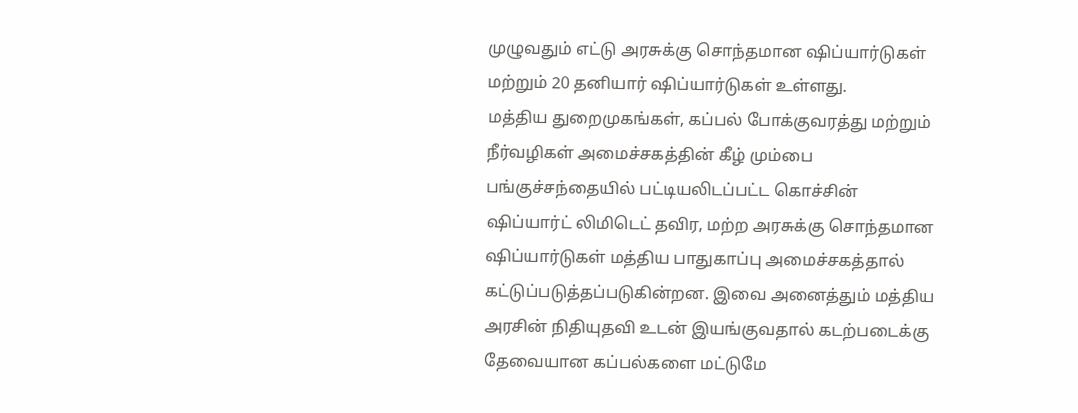முழுவதும் எட்டு அரசுக்கு சொந்தமான ஷிப்யார்டுகள் மற்றும் 20 தனியார் ஷிப்யார்டுகள் உள்ளது.
மத்திய துறைமுகங்கள், கப்பல் போக்குவரத்து மற்றும் நீர்வழிகள் அமைச்சகத்தின் கீழ் மும்பை பங்குச்சந்தையில் பட்டியலிடப்பட்ட கொச்சின் ஷிப்யார்ட் லிமிடெட் தவிர, மற்ற அரசுக்கு சொந்தமான ஷிப்யார்டுகள் மத்திய பாதுகாப்பு அமைச்சகத்தால் கட்டுப்படுத்தப்படுகின்றன. இவை அனைத்தும் மத்திய அரசின் நிதியுதவி உடன் இயங்குவதால் கடற்படைக்கு தேவையான கப்பல்களை மட்டுமே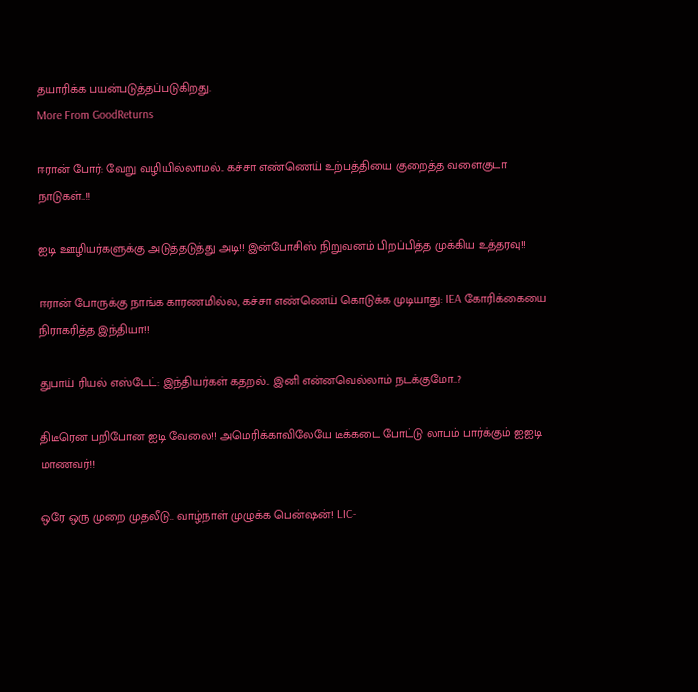தயாரிக்க பயன்படுத்தப்படுகிறது.
More From GoodReturns

ஈரான் போர்: வேறு வழியில்லாமல்.. கச்சா எண்ணெய் உற்பத்தியை குறைத்த வளைகுடா நாடுகள்..!!

ஐடி ஊழியர்களுக்கு அடுத்தடுத்து அடி!! இன்போசிஸ் நிறுவனம் பிறப்பித்த முக்கிய உத்தரவு!!

ஈரான் போருக்கு நாங்க காரணமில்ல, கச்சா எண்ணெய் கொடுக்க முடியாது: IEA கோரிக்கையை நிராகரித்த இந்தியா!!

துபாய் ரியல் எஸ்டேட்: இந்தியர்கள் கதறல்.. இனி என்னவெல்லாம் நடக்குமோ..?

திடீரென பறிபோன ஐடி வேலை!! அமெரிக்காவிலேயே டீக்கடை போட்டு லாபம் பார்க்கும் ஐஐடி மாணவர்!!

ஒரே ஒரு முறை முதலீடு.. வாழ்நாள் முழுக்க பென்ஷன்! LIC-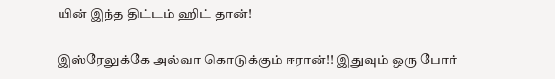யின் இந்த திட்டம் ஹிட் தான்!

இஸ்ரேலுக்கே அல்வா கொடுக்கும் ஈரான்!! இதுவும் ஒரு போர்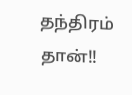தந்திரம் தான்!!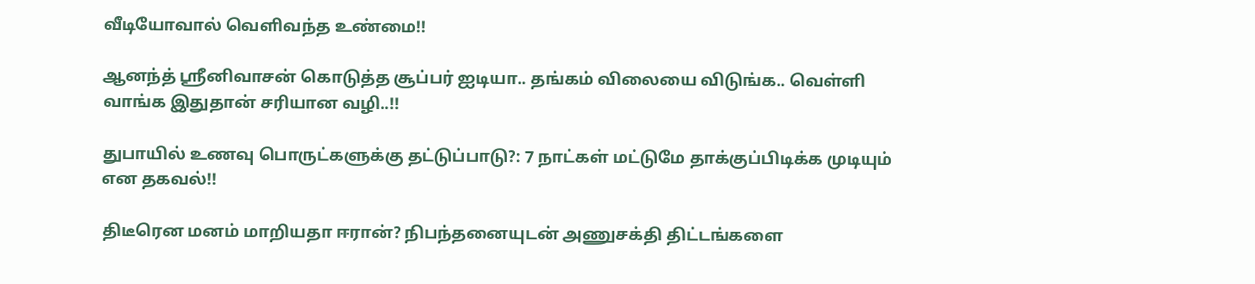வீடியோவால் வெளிவந்த உண்மை!!

ஆனந்த் ஸ்ரீனிவாசன் கொடுத்த சூப்பர் ஐடியா.. தங்கம் விலையை விடுங்க.. வெள்ளி வாங்க இதுதான் சரியான வழி..!!

துபாயில் உணவு பொருட்களுக்கு தட்டுப்பாடு?: 7 நாட்கள் மட்டுமே தாக்குப்பிடிக்க முடியும் என தகவல்!!

திடீரென மனம் மாறியதா ஈரான்? நிபந்தனையுடன் அணுசக்தி திட்டங்களை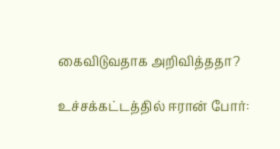கைவிடுவதாக அறிவித்ததா?

உச்சக்கட்டத்தில் ஈரான் போர்: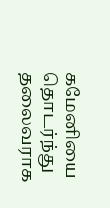கமேனியை தொடர்ந்து தலைவராக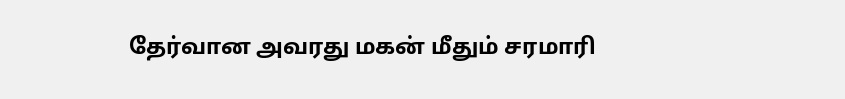தேர்வான அவரது மகன் மீதும் சரமாரி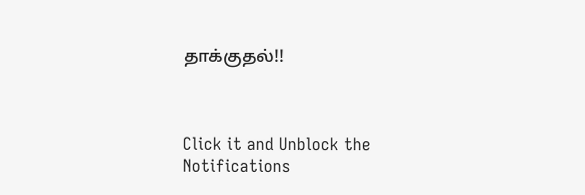தாக்குதல்!!



Click it and Unblock the Notifications